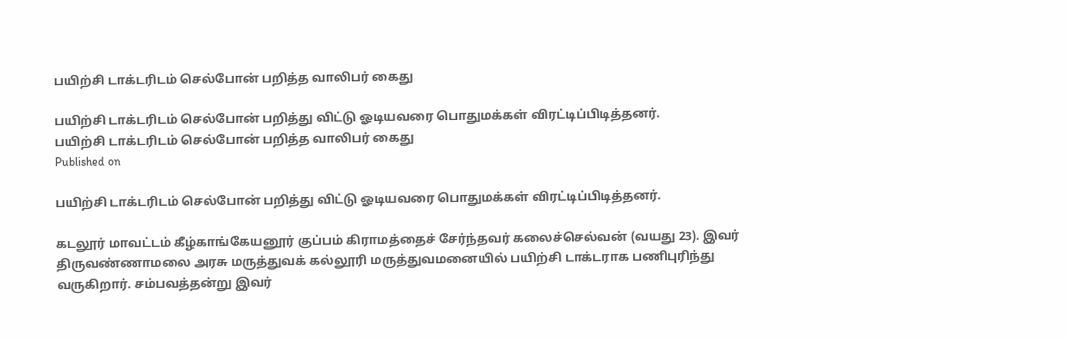பயிற்சி டாக்டரிடம் செல்போன் பறித்த வாலிபர் கைது

பயிற்சி டாக்டரிடம் செல்போன் பறித்து விட்டு ஓடியவரை பொதுமக்கள் விரட்டிப்பிடித்தனர்.
பயிற்சி டாக்டரிடம் செல்போன் பறித்த வாலிபர் கைது
Published on

பயிற்சி டாக்டரிடம் செல்போன் பறித்து விட்டு ஓடியவரை பொதுமக்கள் விரட்டிப்பிடித்தனர்.

கடலூர் மாவட்டம் கீழ்காங்கேயனூர் குப்பம் கிராமத்தைச் சேர்ந்தவர் கலைச்செல்வன் (வயது 23). இவர் திருவண்ணாமலை அரசு மருத்துவக் கல்லூரி மருத்துவமனையில் பயிற்சி டாக்டராக பணிபுரிந்து வருகிறார். சம்பவத்தன்று இவர்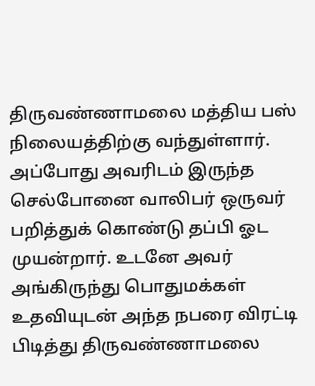திருவண்ணாமலை மத்திய பஸ் நிலையத்திற்கு வந்துள்ளார். அப்போது அவரிடம் இருந்த செல்போனை வாலிபர் ஒருவர் பறித்துக் கொண்டு தப்பி ஓட முயன்றார். உடனே அவர் அங்கிருந்து பொதுமக்கள் உதவியுடன் அந்த நபரை விரட்டி பிடித்து திருவண்ணாமலை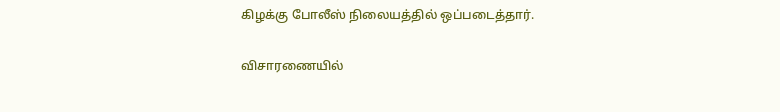கிழக்கு போலீஸ் நிலையத்தில் ஒப்படைத்தார்.

விசாரணையில்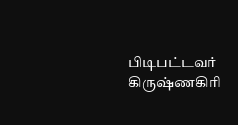பிடிபட்டவர் கிருஷ்ணகிரி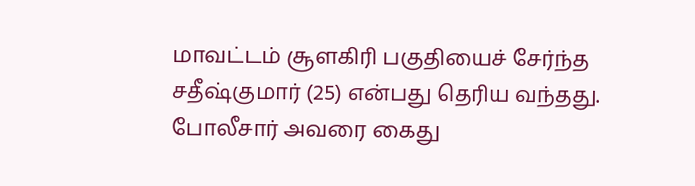மாவட்டம் சூளகிரி பகுதியைச் சேர்ந்த சதீஷ்குமார் (25) என்பது தெரிய வந்தது. போலீசார் அவரை கைது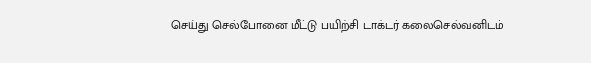செய்து செல்போனை மீட்டு பயிற்சி டாக்டர் கலைசெல்வனிடம்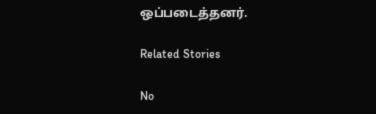ஒப்படைத்தனர்.

Related Stories

No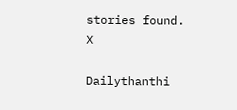stories found.
X

Dailythanthi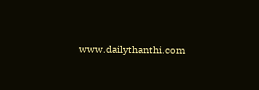www.dailythanthi.com